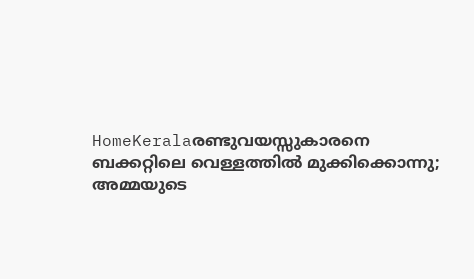HomeKeralaരണ്ടുവയസ്സുകാരനെ ബക്കറ്റിലെ വെള്ളത്തിൽ മുക്കിക്കൊന്നു; അമ്മയുടെ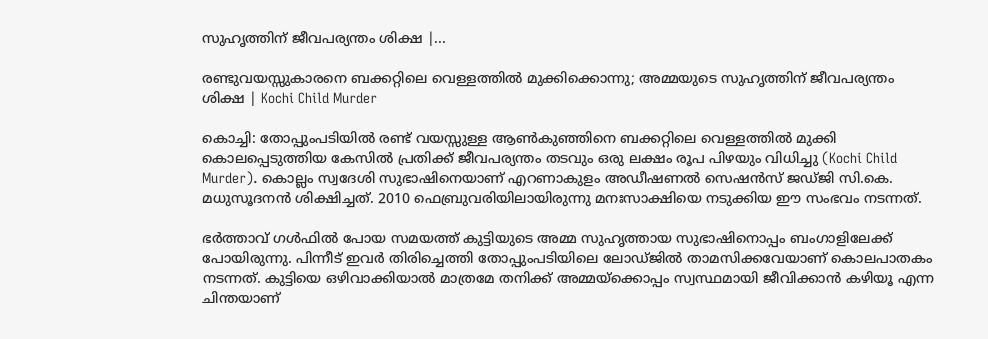സുഹൃത്തിന് ജീവപര്യന്തം ശിക്ഷ |...

രണ്ടുവയസ്സുകാരനെ ബക്കറ്റിലെ വെള്ളത്തിൽ മുക്കിക്കൊന്നു; അമ്മയുടെ സുഹൃത്തിന് ജീവപര്യന്തം ശിക്ഷ | Kochi Child Murder

കൊച്ചി: തോപ്പുംപടിയിൽ രണ്ട് വയസ്സുള്ള ആൺകുഞ്ഞിനെ ബക്കറ്റിലെ വെള്ളത്തിൽ മുക്കി കൊലപ്പെടുത്തിയ കേസിൽ പ്രതിക്ക് ജീവപര്യന്തം തടവും ഒരു ലക്ഷം രൂപ പിഴയും വിധിച്ചു (Kochi Child Murder). കൊല്ലം സ്വദേശി സുഭാഷിനെയാണ് എറണാകുളം അഡീഷണൽ സെഷൻസ് ജഡ്ജി സി.കെ. മധുസൂദനൻ ശിക്ഷിച്ചത്. 2010 ഫെബ്രുവരിയിലായിരുന്നു മനഃസാക്ഷിയെ നടുക്കിയ ഈ സംഭവം നടന്നത്.

ഭർത്താവ് ഗൾഫിൽ പോയ സമയത്ത് കുട്ടിയുടെ അമ്മ സുഹൃത്തായ സുഭാഷിനൊപ്പം ബംഗാളിലേക്ക് പോയിരുന്നു. പിന്നീട് ഇവർ തിരിച്ചെത്തി തോപ്പുംപടിയിലെ ലോഡ്ജിൽ താമസിക്കവേയാണ് കൊലപാതകം നടന്നത്. കുട്ടിയെ ഒഴിവാക്കിയാൽ മാത്രമേ തനിക്ക് അമ്മയ്‌ക്കൊപ്പം സ്വസ്ഥമായി ജീവിക്കാൻ കഴിയൂ എന്ന ചിന്തയാണ്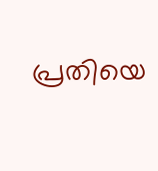പ്രതിയെ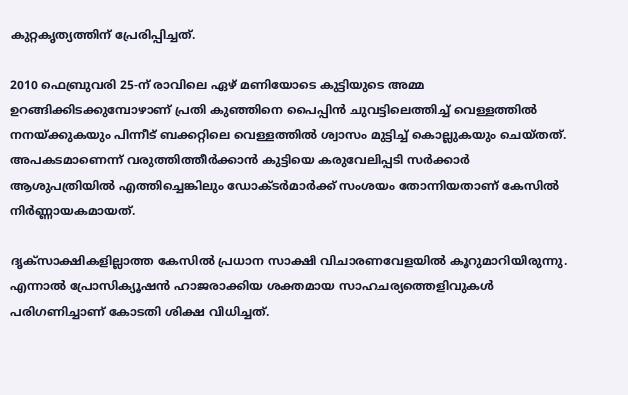കുറ്റകൃത്യത്തിന് പ്രേരിപ്പിച്ചത്.

2010 ഫെബ്രുവരി 25-ന് രാവിലെ ഏഴ് മണിയോടെ കുട്ടിയുടെ അമ്മ ഉറങ്ങിക്കിടക്കുമ്പോഴാണ് പ്രതി കുഞ്ഞിനെ പൈപ്പിൻ ചുവട്ടിലെത്തിച്ച് വെള്ളത്തിൽ നനയ്ക്കുകയും പിന്നീട് ബക്കറ്റിലെ വെള്ളത്തിൽ ശ്വാസം മുട്ടിച്ച് കൊല്ലുകയും ചെയ്തത്. അപകടമാണെന്ന് വരുത്തിത്തീർക്കാൻ കുട്ടിയെ കരുവേലിപ്പടി സർക്കാർ ആശുപത്രിയിൽ എത്തിച്ചെങ്കിലും ഡോക്ടർമാർക്ക് സംശയം തോന്നിയതാണ് കേസിൽ നിർണ്ണായകമായത്.

ദൃക്‌സാക്ഷികളില്ലാത്ത കേസിൽ പ്രധാന സാക്ഷി വിചാരണവേളയിൽ കൂറുമാറിയിരുന്നു. എന്നാൽ പ്രോസിക്യൂഷൻ ഹാജരാക്കിയ ശക്തമായ സാഹചര്യത്തെളിവുകൾ പരിഗണിച്ചാണ് കോടതി ശിക്ഷ വിധിച്ചത്.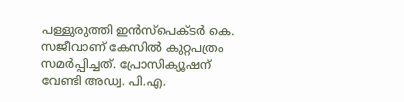പള്ളുരുത്തി ഇൻസ്‌പെക്ടർ കെ. സജീവാണ് കേസിൽ കുറ്റപത്രം സമർപ്പിച്ചത്. പ്രോസിക്യൂഷന് വേണ്ടി അഡ്വ. പി.എ.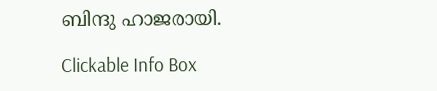ബിന്ദു ഹാജരായി.

Clickable Info Box